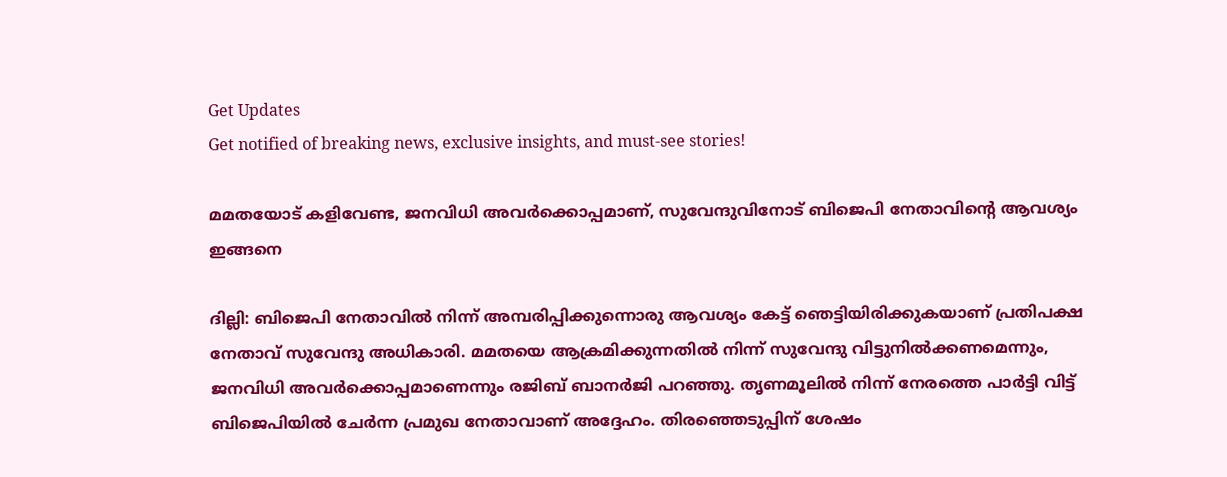Get Updates
Get notified of breaking news, exclusive insights, and must-see stories!

മമതയോട് കളിവേണ്ട, ജനവിധി അവര്‍ക്കൊപ്പമാണ്, സുവേന്ദുവിനോട് ബിജെപി നേതാവിന്റെ ആവശ്യം ഇങ്ങനെ

ദില്ലി: ബിജെപി നേതാവില്‍ നിന്ന് അമ്പരിപ്പിക്കുന്നൊരു ആവശ്യം കേട്ട് ഞെട്ടിയിരിക്കുകയാണ് പ്രതിപക്ഷ നേതാവ് സുവേന്ദു അധികാരി. മമതയെ ആക്രമിക്കുന്നതില്‍ നിന്ന് സുവേന്ദു വിട്ടുനില്‍ക്കണമെന്നും, ജനവിധി അവര്‍ക്കൊപ്പമാണെന്നും രജിബ് ബാനര്‍ജി പറഞ്ഞു. തൃണമൂലില്‍ നിന്ന് നേരത്തെ പാര്‍ട്ടി വിട്ട് ബിജെപിയില്‍ ചേര്‍ന്ന പ്രമുഖ നേതാവാണ് അദ്ദേഹം. തിരഞ്ഞെടുപ്പിന് ശേഷം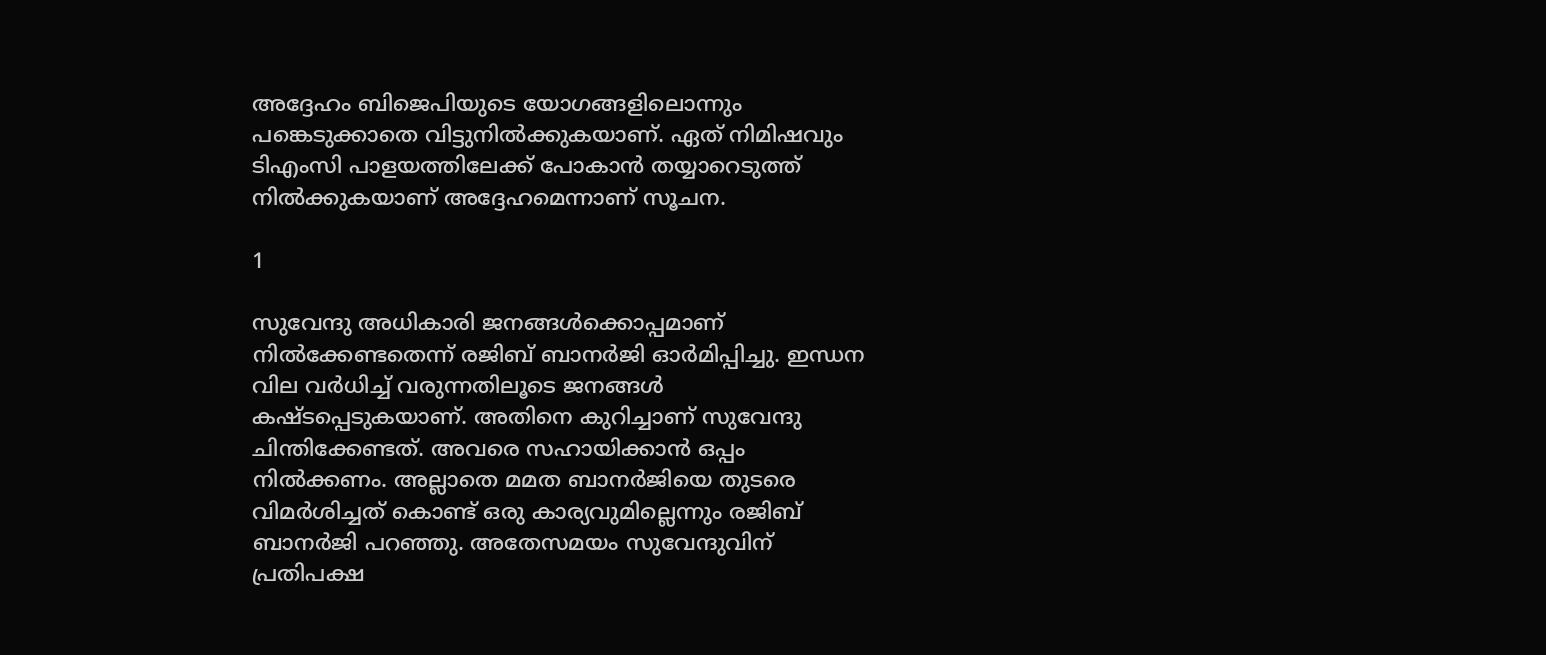അദ്ദേഹം ബിജെപിയുടെ യോഗങ്ങളിലൊന്നും പങ്കെടുക്കാതെ വിട്ടുനില്‍ക്കുകയാണ്. ഏത് നിമിഷവും ടിഎംസി പാളയത്തിലേക്ക് പോകാന്‍ തയ്യാറെടുത്ത് നില്‍ക്കുകയാണ് അദ്ദേഹമെന്നാണ് സൂചന.

1

സുവേന്ദു അധികാരി ജനങ്ങള്‍ക്കൊപ്പമാണ് നില്‍ക്കേണ്ടതെന്ന് രജിബ് ബാനര്‍ജി ഓര്‍മിപ്പിച്ചു. ഇന്ധന വില വര്‍ധിച്ച് വരുന്നതിലൂടെ ജനങ്ങള്‍ കഷ്ടപ്പെടുകയാണ്. അതിനെ കുറിച്ചാണ് സുവേന്ദു ചിന്തിക്കേണ്ടത്. അവരെ സഹായിക്കാന്‍ ഒപ്പം നില്‍ക്കണം. അല്ലാതെ മമത ബാനര്‍ജിയെ തുടരെ വിമര്‍ശിച്ചത് കൊണ്ട് ഒരു കാര്യവുമില്ലെന്നും രജിബ് ബാനര്‍ജി പറഞ്ഞു. അതേസമയം സുവേന്ദുവിന് പ്രതിപക്ഷ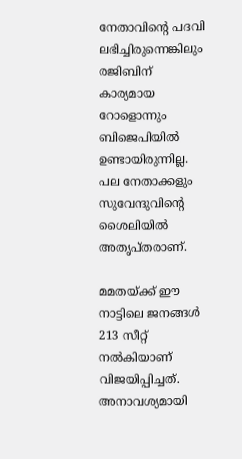നേതാവിന്റെ പദവി ലഭിച്ചിരുന്നെങ്കിലും രജിബിന് കാര്യമായ റോളൊന്നും ബിജെപിയില്‍ ഉണ്ടായിരുന്നില്ല. പല നേതാക്കളും സുവേന്ദുവിന്റെ ശൈലിയില്‍ അതൃപ്തരാണ്.

മമതയ്ക്ക് ഈ നാട്ടിലെ ജനങ്ങള്‍ 213 സീറ്റ് നല്‍കിയാണ് വിജയിപ്പിച്ചത്. അനാവശ്യമായി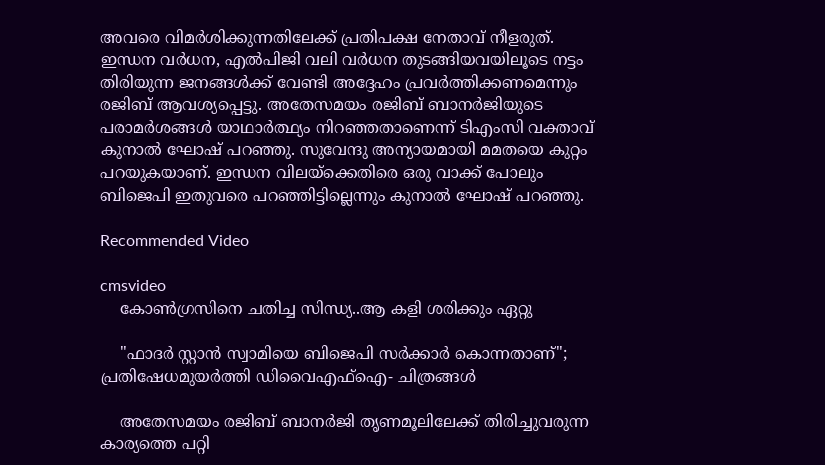അവരെ വിമര്‍ശിക്കുന്നതിലേക്ക് പ്രതിപക്ഷ നേതാവ് നീളരുത്. ഇന്ധന വര്‍ധന, എല്‍പിജി വലി വര്‍ധന തുടങ്ങിയവയിലൂടെ നട്ടം തിരിയുന്ന ജനങ്ങള്‍ക്ക് വേണ്ടി അദ്ദേഹം പ്രവര്‍ത്തിക്കണമെന്നും രജിബ് ആവശ്യപ്പെട്ടു. അതേസമയം രജിബ് ബാനര്‍ജിയുടെ പരാമര്‍ശങ്ങള്‍ യാഥാര്‍ത്ഥ്യം നിറഞ്ഞതാണെന്ന് ടിഎംസി വക്താവ് കുനാല്‍ ഘോഷ് പറഞ്ഞു. സുവേന്ദു അന്യായമായി മമതയെ കുറ്റം പറയുകയാണ്. ഇന്ധന വിലയ്‌ക്കെതിരെ ഒരു വാക്ക് പോലും ബിജെപി ഇതുവരെ പറഞ്ഞിട്ടില്ലെന്നും കുനാല്‍ ഘോഷ് പറഞ്ഞു.

Recommended Video

cmsvideo
    കോൺഗ്രസിനെ ചതിച്ച സിന്ധ്യ..ആ കളി ശരിക്കും ഏറ്റു

    "ഫാദർ സ്റ്റാൻ സ്വാമിയെ ബിജെപി സർക്കാർ കൊന്നതാണ്"; പ്രതിഷേധമുയർത്തി ഡിവൈഎഫ്ഐ- ചിത്രങ്ങൾ

    അതേസമയം രജിബ് ബാനര്‍ജി തൃണമൂലിലേക്ക് തിരിച്ചുവരുന്ന കാര്യത്തെ പറ്റി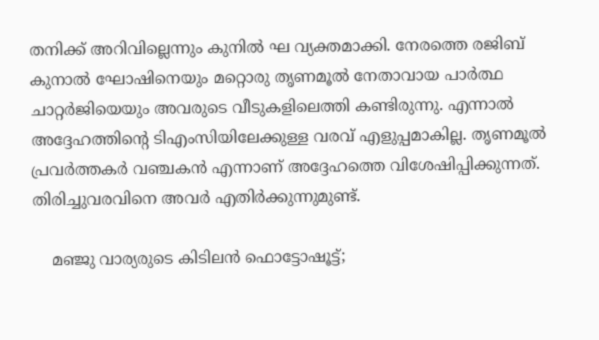തനിക്ക് അറിവില്ലെന്നും കുനില്‍ ഘ വ്യക്തമാക്കി. നേരത്തെ രജിബ് കുനാല്‍ ഘോഷിനെയും മറ്റൊരു തൃണമൂല്‍ നേതാവായ പാര്‍ത്ഥ ചാറ്റര്‍ജിയെയും അവരുടെ വീടുകളിലെത്തി കണ്ടിരുന്നു. എന്നാല്‍ അദ്ദേഹത്തിന്റെ ടിഎംസിയിലേക്കുള്ള വരവ് എളുപ്പമാകില്ല. തൃണമൂല്‍ പ്രവര്‍ത്തകര്‍ വഞ്ചകന്‍ എന്നാണ് അദ്ദേഹത്തെ വിശേഷിപ്പിക്കുന്നത്. തിരിച്ചുവരവിനെ അവര്‍ എതിര്‍ക്കുന്നുമുണ്ട്.

    മഞ്ജു വാര്യരുടെ കിടിലൻ ഫൊട്ടോഷൂട്ട്;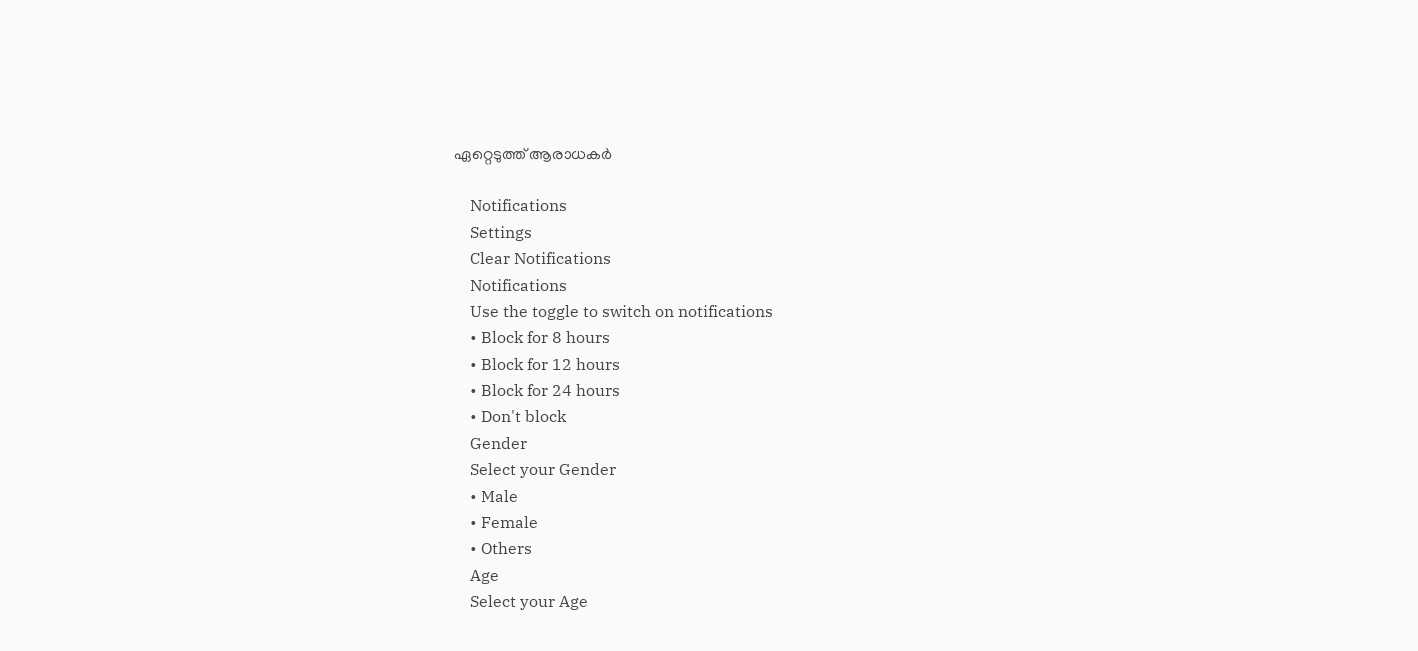ഏറ്റെടുത്ത് ആരാധകർ

    Notifications
    Settings
    Clear Notifications
    Notifications
    Use the toggle to switch on notifications
    • Block for 8 hours
    • Block for 12 hours
    • Block for 24 hours
    • Don't block
    Gender
    Select your Gender
    • Male
    • Female
    • Others
    Age
    Select your Age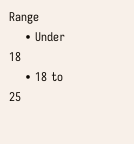Range
    • Under 18
    • 18 to 25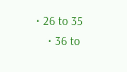• 26 to 35
    • 36 to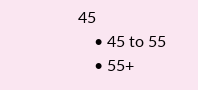45
    • 45 to 55
    • 55+